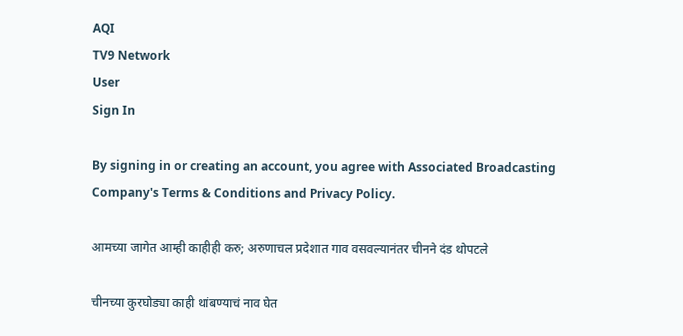AQI
TV9 Network
User
Sign In

By signing in or creating an account, you agree with Associated Broadcasting Company's Terms & Conditions and Privacy Policy.

आमच्या जागेत आम्ही काहीही करु; अरुणाचल प्रदेशात गाव वसवल्यानंतर चीनने दंड थोपटले

चीनच्या कुरघोड्या काही थांबण्याचं नाव घेत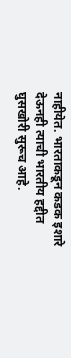नाहीयेत. भारताकडून कडक इशारे देऊनही त्याची भारतीय हद्दीत घुसखोरी सुरूच आहे.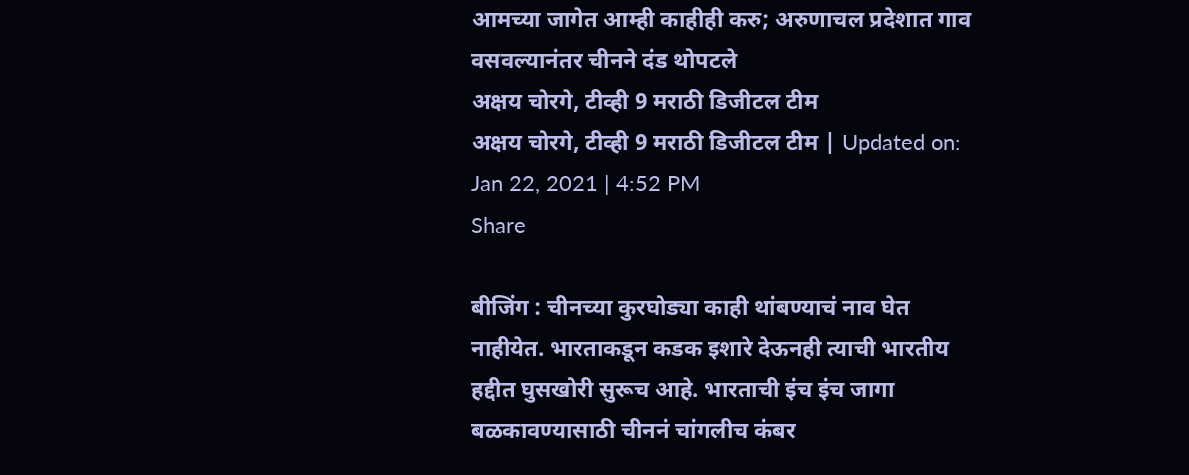आमच्या जागेत आम्ही काहीही करु; अरुणाचल प्रदेशात गाव वसवल्यानंतर चीनने दंड थोपटले
अक्षय चोरगे, टीव्ही 9 मराठी डिजीटल टीम
अक्षय चोरगे, टीव्ही 9 मराठी डिजीटल टीम | Updated on: Jan 22, 2021 | 4:52 PM
Share

बीजिंग : चीनच्या कुरघोड्या काही थांबण्याचं नाव घेत नाहीयेत. भारताकडून कडक इशारे देऊनही त्याची भारतीय हद्दीत घुसखोरी सुरूच आहे. भारताची इंच इंच जागा बळकावण्यासाठी चीननं चांगलीच कंबर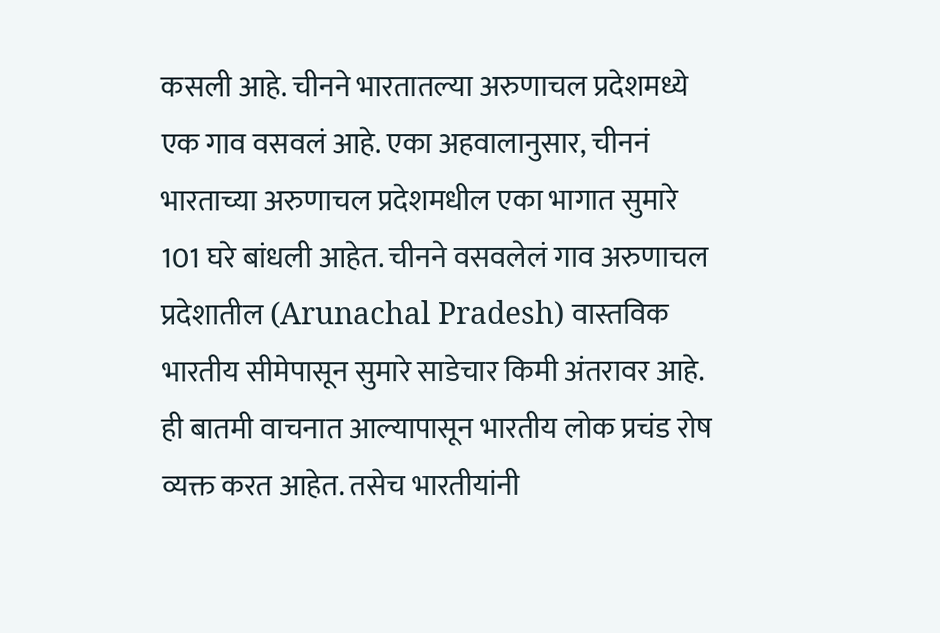कसली आहे. चीनने भारतातल्या अरुणाचल प्रदेशमध्ये एक गाव वसवलं आहे. एका अहवालानुसार, चीननं भारताच्या अरुणाचल प्रदेशमधील एका भागात सुमारे 101 घरे बांधली आहेत. चीनने वसवलेलं गाव अरुणाचल प्रदेशातील (Arunachal Pradesh) वास्तविक भारतीय सीमेपासून सुमारे साडेचार किमी अंतरावर आहे. ही बातमी वाचनात आल्यापासून भारतीय लोक प्रचंड रोष व्यक्त करत आहेत. तसेच भारतीयांनी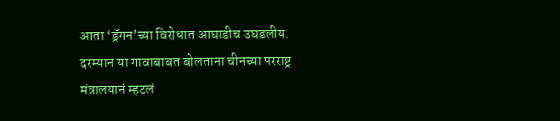आता ‘ड्रॅगन’च्या विरोधात आघाडीच उघडलीय. दरम्यान या गावाबाबत बोलताना चीनच्या परराष्ट्र मंत्रालयानं म्हटलं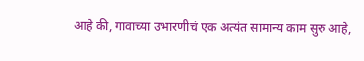आहे की, गावाच्या उभारणीचं एक अत्यंत सामान्य काम सुरु आहे,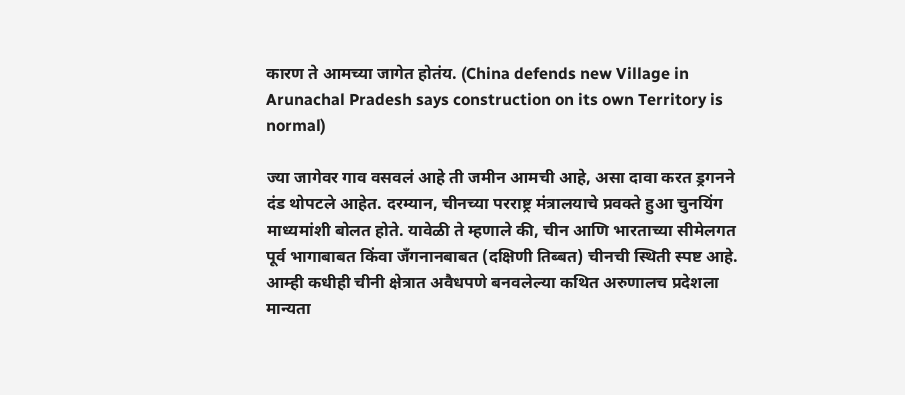कारण ते आमच्या जागेत होतंय. (China defends new Village in Arunachal Pradesh says construction on its own Territory is normal)

ज्या जागेवर गाव वसवलं आहे ती जमीन आमची आहे, असा दावा करत ड्रगनने दंड थोपटले आहेत. दरम्यान, चीनच्या परराष्ट्र मंत्रालयाचे प्रवक्ते हुआ चुनयिंग माध्यमांशी बोलत होते. यावेळी ते म्हणाले की, चीन आणि भारताच्या सीमेलगत पूर्व भागाबाबत किंवा जँगनानबाबत (दक्षिणी तिब्बत) चीनची स्थिती स्पष्ट आहे. आम्ही कधीही चीनी क्षेत्रात अवैधपणे बनवलेल्या कथित अरुणालच प्रदेशला मान्यता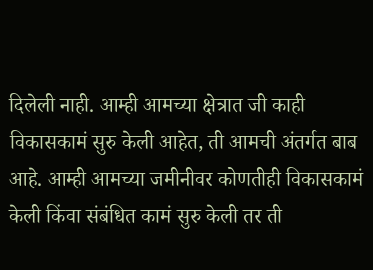दिलेली नाही. आम्ही आमच्या क्षेत्रात जी काही विकासकामं सुरु केली आहेत, ती आमची अंतर्गत बाब आहे. आम्ही आमच्या जमीनीवर कोणतीही विकासकामं केली किंवा संबंधित कामं सुरु केली तर ती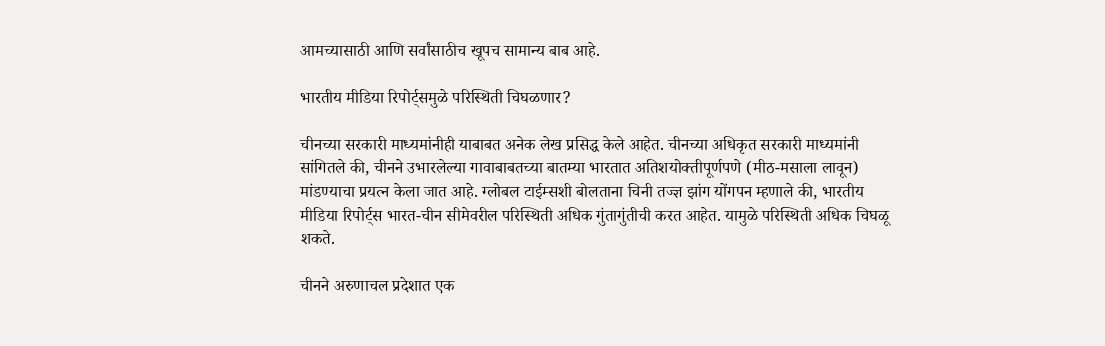आमच्यासाठी आणि सर्वांसाठीच खूपच सामान्य बाब आहे.

भारतीय मीडिया रिपोर्ट्समुळे परिस्थिती चिघळणार?

चीनच्या सरकारी माध्यमांनीही याबाबत अनेक लेख प्रसिद्ध केले आहेत. चीनच्या अधिकृत सरकारी माध्यमांनी सांगितले की, चीनने उभारलेल्या गावाबाबतच्या बातम्या भारतात अतिशयोक्तीपूर्णपणे (मीठ-मसाला लावून) मांडण्याचा प्रयत्न केला जात आहे. ग्लोबल टाईम्सशी बोलताना चिनी तज्ज्ञ झांग योंगपन म्हणाले की, भारतीय मीडिया रिपोर्ट्स भारत-चीन सीमेवरील परिस्थिती अधिक गुंतागुंतीची करत आहेत. यामुळे परिस्थिती अधिक चिघळू शकते.

चीनने अरुणाचल प्रदेशात एक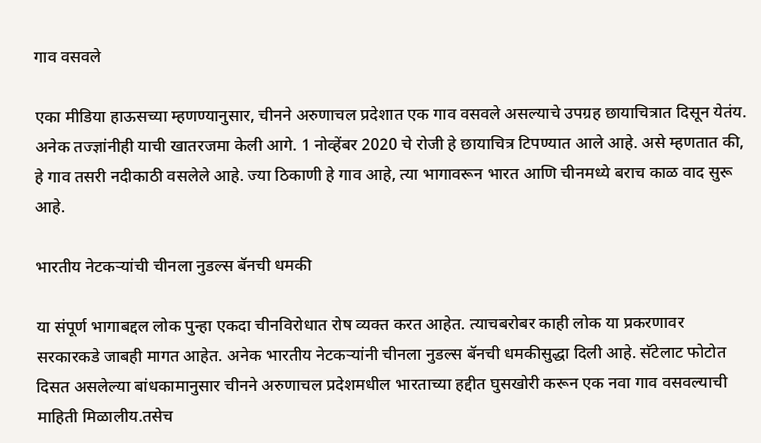गाव वसवले

एका मीडिया हाऊसच्या म्हणण्यानुसार, चीनने अरुणाचल प्रदेशात एक गाव वसवले असल्याचे उपग्रह छायाचित्रात दिसून येतंय. अनेक तज्ज्ञांनीही याची खातरजमा केली आगे. 1 नोव्हेंबर 2020 चे रोजी हे छायाचित्र टिपण्यात आले आहे. असे म्हणतात की, हे गाव तसरी नदीकाठी वसलेले आहे. ज्या ठिकाणी हे गाव आहे, त्या भागावरून भारत आणि चीनमध्ये बराच काळ वाद सुरू आहे.

भारतीय नेटकऱ्यांची चीनला नुडल्स बॅनची धमकी

या संपूर्ण भागाबद्दल लोक पुन्हा एकदा चीनविरोधात रोष व्यक्त करत आहेत. त्याचबरोबर काही लोक या प्रकरणावर सरकारकडे जाबही मागत आहेत. अनेक भारतीय नेटकऱ्यांनी चीनला नुडल्स बॅनची धमकीसुद्धा दिली आहे. सॅटेलाट फोटोत दिसत असलेल्या बांधकामानुसार चीनने अरुणाचल प्रदेशमधील भारताच्या हद्दीत घुसखोरी करून एक नवा गाव वसवल्याची माहिती मिळालीय.तसेच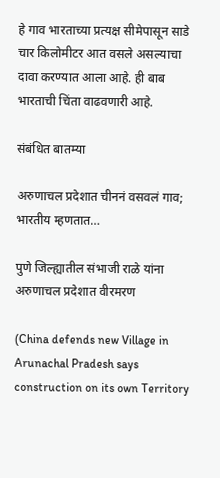हे गाव भारताच्या प्रत्यक्ष सीमेपासून साडे चार किलोमीटर आत वसले असल्याचा दावा करण्यात आला आहे. ही बाब भारताची चिंता वाढवणारी आहे.

संबंधित बातम्या

अरुणाचल प्रदेशात चीननं वसवलं गाव; भारतीय म्हणतात…

पुणे जिल्ह्यातील संभाजी राळे यांना अरुणाचल प्रदेशात वीरमरण

(China defends new Village in Arunachal Pradesh says construction on its own Territory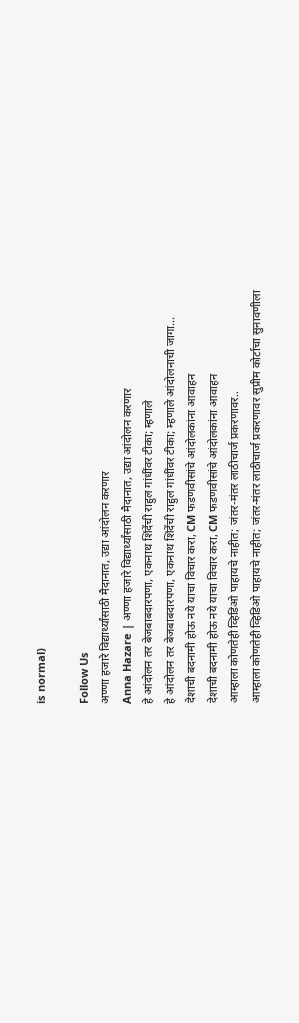is normal)

Follow Us
अण्णा हजारे विद्यार्थ्यांसाठी मैदानात, उद्या आंदोलन करणार
Anna Hazare | अण्णा हजारे विद्यार्थ्यांसाठी मैदानात, उद्या आंदोलन करणार
हे आंदोलन तर बेजबाबदारपणा, एकनाथ शिंदेंची राहुल गांधींवर टीका; म्हणाले
हे आंदोलन तर बेजबाबदारपणा, एकनाथ शिंदेंची राहुल गांधींवर टीका; म्हणाले आंदोलनाची जागा...
देशाची बदनामी होऊ नये याचा विचार करा, CM फडणवीसांचे आंदोलकांना आवाहन
देशाची बदनामी होऊ नये याचा विचार करा, CM फडणवीसांचे आंदोलकांना आवाहन
आम्हाला कोणतेही व्हिडिओ पाहायचे नाहीत; जंतर-मंतर लाठीचार्ज प्रकरणावर..
आम्हाला कोणतेही व्हिडिओ पाहायचे नाहीत; जंतर-मंतर लाठीचार्ज प्रकरणावर सुप्रीम कोर्टाचा सुनावणीला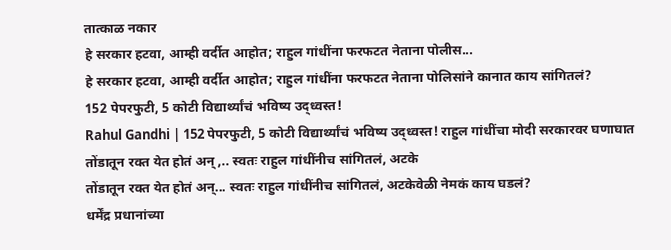तात्काळ नकार
हे सरकार हटवा, आम्ही वर्दीत आहोत; राहुल गांधींना फरफटत नेताना पोलीस...
हे सरकार हटवा, आम्ही वर्दीत आहोत; राहुल गांधींना फरफटत नेताना पोलिसांने कानात काय सांगितलं?
152 पेपरफुटी, 5 कोटी विद्यार्थ्यांचं भविष्य उद्ध्वस्त!
Rahul Gandhi | 152 पेपरफुटी, 5 कोटी विद्यार्थ्यांचं भविष्य उद्ध्वस्त! राहुल गांधींचा मोदी सरकारवर घणाघात
तोंडातून रक्त येत होतं अन्,.. स्वतः राहुल गांधींनीच सांगितलं, अटके
तोंडातून रक्त येत होतं अन्... स्वतः राहुल गांधींनीच सांगितलं, अटकेवेळी नेमकं काय घडलं?
धर्मेंद्र प्रधानांच्या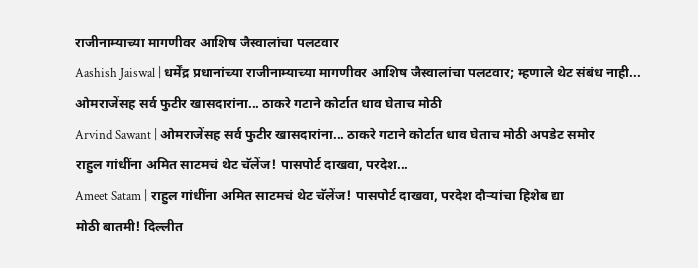राजीनाम्याच्या मागणीवर आशिष जैस्वालांचा पलटवार
Aashish Jaiswal | धर्मेंद्र प्रधानांच्या राजीनाम्याच्या मागणीवर आशिष जैस्वालांचा पलटवार; म्हणाले थेट संबंध नाही...
ओमराजेंसह सर्व फुटीर खासदारांना... ठाकरे गटाने कोर्टात धाव घेताच मोठी
Arvind Sawant | ओमराजेंसह सर्व फुटीर खासदारांना... ठाकरे गटाने कोर्टात धाव घेताच मोठी अपडेट समोर
राहुल गांधींना अमित साटमचं थेट चॅलेंज! पासपोर्ट दाखवा, परदेश...
Ameet Satam | राहुल गांधींना अमित साटमचं थेट चॅलेंज! पासपोर्ट दाखवा, परदेश दौऱ्यांचा हिशेब द्या
मोठी बातमी! दिल्लीत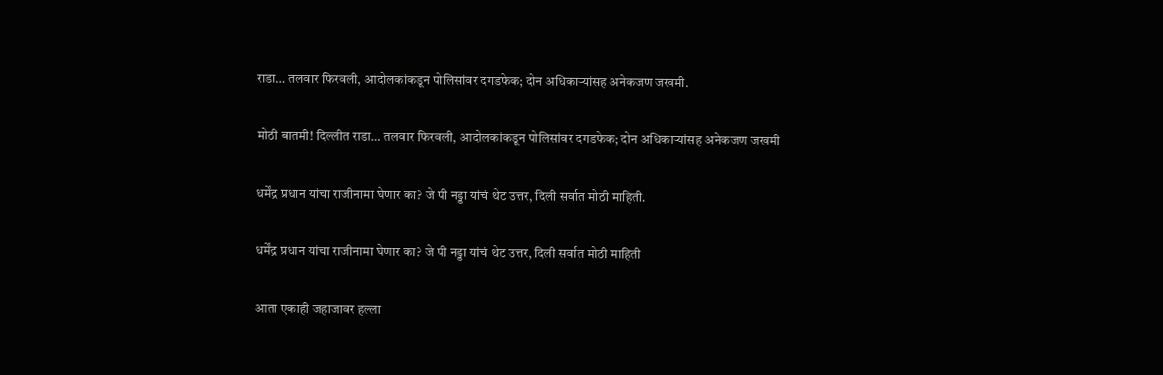राडा… तलवार फिरवली, आदोलकांकडून पोलिसांवर दगडफेक; दोन अधिकाऱ्यांसह अनेकजण जखमी.

मोठी बातमी! दिल्लीत राडा… तलवार फिरवली, आदोलकांकडून पोलिसांवर दगडफेक; दोन अधिकाऱ्यांसह अनेकजण जखमी

धर्मेंद्र प्रधान यांचा राजीनामा घेणार का? जे पी नड्डा यांचं थेट उत्तर, दिली सर्वात मोठी माहिती.

धर्मेंद्र प्रधान यांचा राजीनामा घेणार का? जे पी नड्डा यांचं थेट उत्तर, दिली सर्वात मोठी माहिती

आता एकाही जहाजावर हल्ला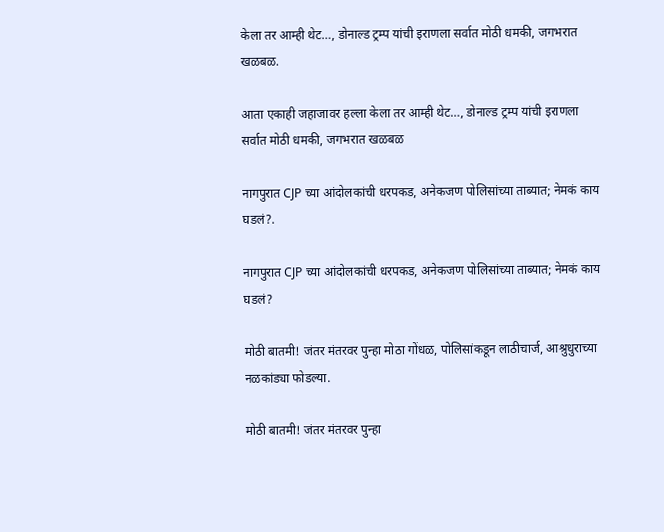केला तर आम्ही थेट…, डोनाल्ड ट्रम्प यांची इराणला सर्वात मोठी धमकी, जगभरात खळबळ.

आता एकाही जहाजावर हल्ला केला तर आम्ही थेट…, डोनाल्ड ट्रम्प यांची इराणला सर्वात मोठी धमकी, जगभरात खळबळ

नागपुरात CJP च्या आंदोलकांची धरपकड, अनेकजण पोलिसांच्या ताब्यात; नेमकं काय घडलं?.

नागपुरात CJP च्या आंदोलकांची धरपकड, अनेकजण पोलिसांच्या ताब्यात; नेमकं काय घडलं?

मोठी बातमी! जंतर मंतरवर पुन्हा मोठा गोंधळ, पोलिसांकडून लाठीचार्ज, आश्रुधुराच्या नळकांड्या फोडल्या.

मोठी बातमी! जंतर मंतरवर पुन्हा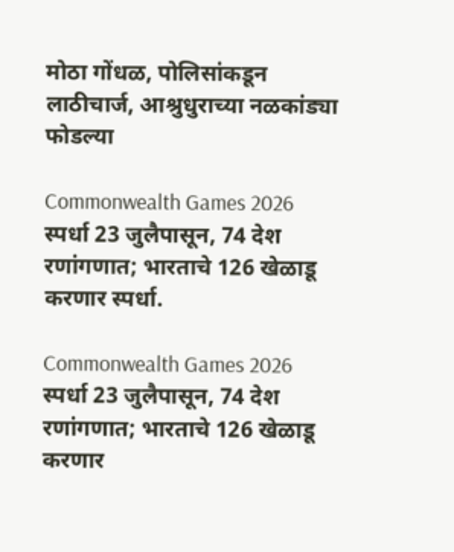मोठा गोंधळ, पोलिसांकडून लाठीचार्ज, आश्रुधुराच्या नळकांड्या फोडल्या

Commonwealth Games 2026 स्पर्धा 23 जुलैपासून, 74 देश रणांगणात; भारताचे 126 खेळाडू करणार स्पर्धा.

Commonwealth Games 2026 स्पर्धा 23 जुलैपासून, 74 देश रणांगणात; भारताचे 126 खेळाडू करणार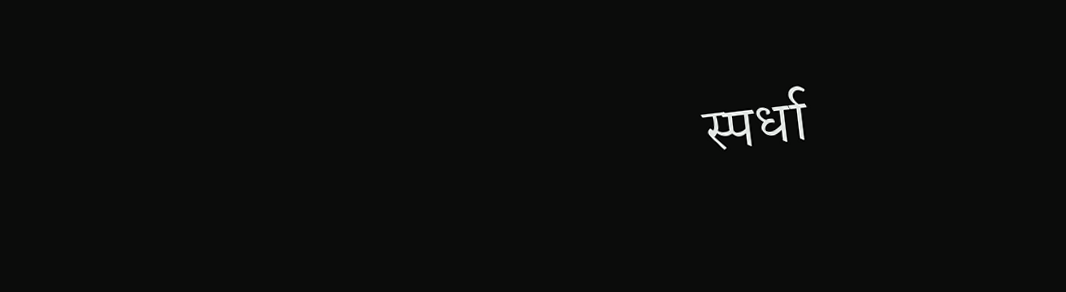स्पर्धा